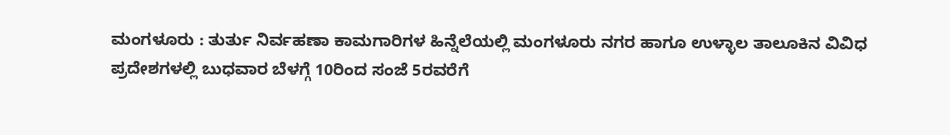ಮಂಗಳೂರು : ತುರ್ತು ನಿರ್ವಹಣಾ ಕಾಮಗಾರಿಗಳ ಹಿನ್ನೆಲೆಯಲ್ಲಿ ಮಂಗಳೂರು ನಗರ ಹಾಗೂ ಉಳ್ಳಾಲ ತಾಲೂಕಿನ ವಿವಿಧ ಪ್ರದೇಶಗಳಲ್ಲಿ ಬುಧವಾರ ಬೆಳಗ್ಗೆ 10ರಿಂದ ಸಂಜೆ 5ರವರೆಗೆ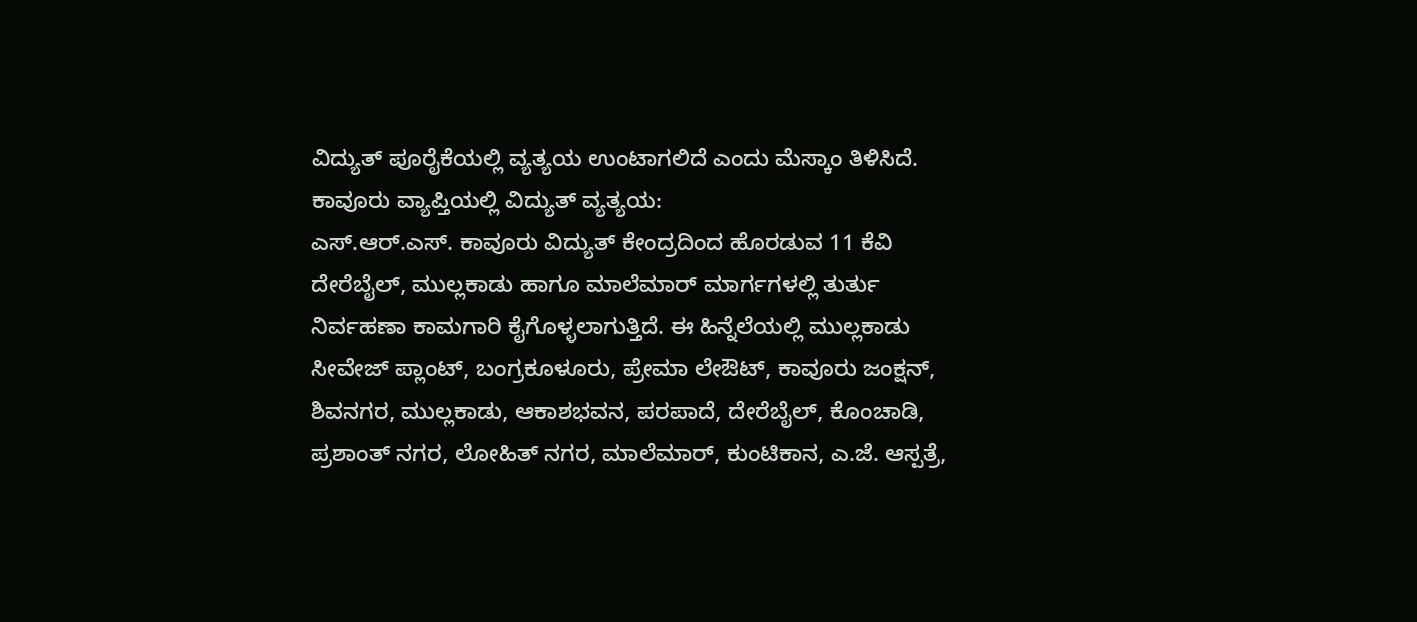ವಿದ್ಯುತ್ ಪೂರೈಕೆಯಲ್ಲಿ ವ್ಯತ್ಯಯ ಉಂಟಾಗಲಿದೆ ಎಂದು ಮೆಸ್ಕಾಂ ತಿಳಿಸಿದೆ.
ಕಾವೂರು ವ್ಯಾಪ್ತಿಯಲ್ಲಿ ವಿದ್ಯುತ್ ವ್ಯತ್ಯಯ:
ಎಸ್.ಆರ್.ಎಸ್. ಕಾವೂರು ವಿದ್ಯುತ್ ಕೇಂದ್ರದಿಂದ ಹೊರಡುವ 11 ಕೆವಿ ದೇರೆಬೈಲ್, ಮುಲ್ಲಕಾಡು ಹಾಗೂ ಮಾಲೆಮಾರ್ ಮಾರ್ಗಗಳಲ್ಲಿ ತುರ್ತು ನಿರ್ವಹಣಾ ಕಾಮಗಾರಿ ಕೈಗೊಳ್ಳಲಾಗುತ್ತಿದೆ. ಈ ಹಿನ್ನೆಲೆಯಲ್ಲಿ ಮುಲ್ಲಕಾಡು ಸೀವೇಜ್ ಪ್ಲಾಂಟ್, ಬಂಗ್ರಕೂಳೂರು, ಪ್ರೇಮಾ ಲೇಔಟ್, ಕಾವೂರು ಜಂಕ್ಷನ್, ಶಿವನಗರ, ಮುಲ್ಲಕಾಡು, ಆಕಾಶಭವನ, ಪರಪಾದೆ, ದೇರೆಬೈಲ್, ಕೊಂಚಾಡಿ, ಪ್ರಶಾಂತ್ ನಗರ, ಲೋಹಿತ್ ನಗರ, ಮಾಲೆಮಾರ್, ಕುಂಟಿಕಾನ, ಎ.ಜೆ. ಆಸ್ಪತ್ರೆ,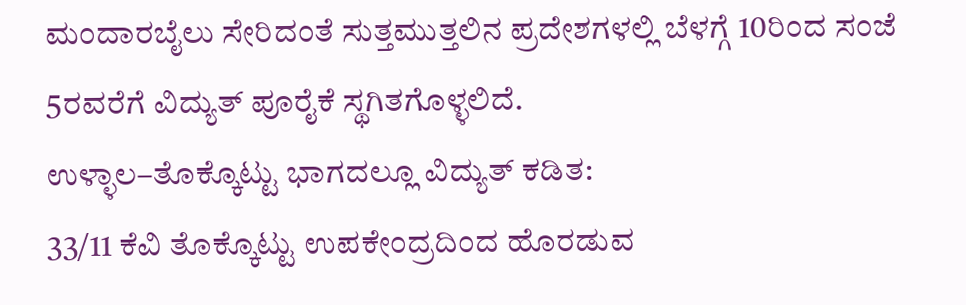ಮಂದಾರಬೈಲು ಸೇರಿದಂತೆ ಸುತ್ತಮುತ್ತಲಿನ ಪ್ರದೇಶಗಳಲ್ಲಿ ಬೆಳಗ್ಗೆ 10ರಿಂದ ಸಂಜೆ 5ರವರೆಗೆ ವಿದ್ಯುತ್ ಪೂರೈಕೆ ಸ್ಥಗಿತಗೊಳ್ಳಲಿದೆ.
ಉಳ್ಳಾಲ–ತೊಕ್ಕೊಟ್ಟು ಭಾಗದಲ್ಲೂ ವಿದ್ಯುತ್ ಕಡಿತ:
33/11 ಕೆವಿ ತೊಕ್ಕೊಟ್ಟು ಉಪಕೇಂದ್ರದಿಂದ ಹೊರಡುವ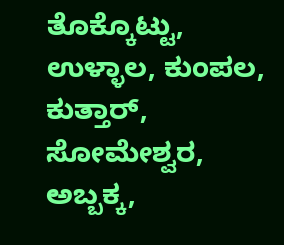ತೊಕ್ಕೊಟ್ಟು, ಉಳ್ಳಾಲ, ಕುಂಪಲ, ಕುತ್ತಾರ್, ಸೋಮೇಶ್ವರ, ಅಬ್ಬಕ್ಕ,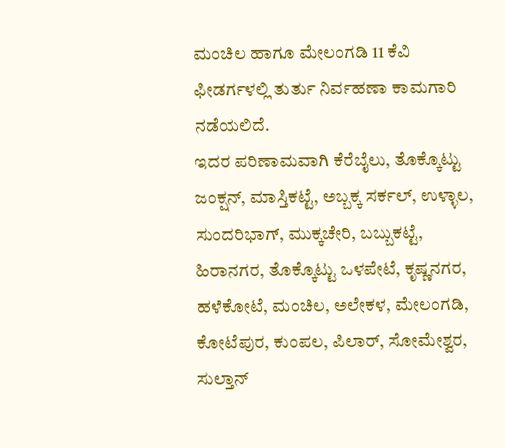ಮಂಚಿಲ ಹಾಗೂ ಮೇಲಂಗಡಿ 11 ಕೆವಿ ಫೀಡರ್ಗಳಲ್ಲಿ ತುರ್ತು ನಿರ್ವಹಣಾ ಕಾಮಗಾರಿ ನಡೆಯಲಿದೆ.
ಇದರ ಪರಿಣಾಮವಾಗಿ ಕೆರೆಬೈಲು, ತೊಕ್ಕೊಟ್ಟು ಜಂಕ್ಷನ್, ಮಾಸ್ತಿಕಟ್ಟೆ, ಅಬ್ಬಕ್ಕ ಸರ್ಕಲ್, ಉಳ್ಳಾಲ, ಸುಂದರಿಭಾಗ್, ಮುಕ್ಕಚೇರಿ, ಬಬ್ಬುಕಟ್ಟೆ, ಹಿರಾನಗರ, ತೊಕ್ಕೊಟ್ಟು ಒಳಪೇಟೆ, ಕೃಷ್ಣನಗರ, ಹಳೆಕೋಟೆ, ಮಂಚಿಲ, ಅಲೇಕಳ, ಮೇಲಂಗಡಿ, ಕೋಟೆಪುರ, ಕುಂಪಲ, ಪಿಲಾರ್, ಸೋಮೇಶ್ವರ, ಸುಲ್ತಾನ್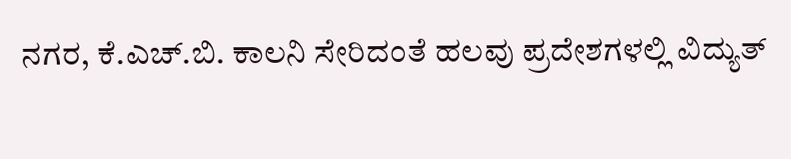ನಗರ, ಕೆ.ಎಚ್.ಬಿ. ಕಾಲನಿ ಸೇರಿದಂತೆ ಹಲವು ಪ್ರದೇಶಗಳಲ್ಲಿ ವಿದ್ಯುತ್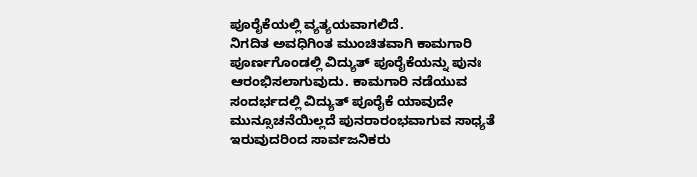ಪೂರೈಕೆಯಲ್ಲಿ ವ್ಯತ್ಯಯವಾಗಲಿದೆ.
ನಿಗದಿತ ಅವಧಿಗಿಂತ ಮುಂಚಿತವಾಗಿ ಕಾಮಗಾರಿ ಪೂರ್ಣಗೊಂಡಲ್ಲಿ ವಿದ್ಯುತ್ ಪೂರೈಕೆಯನ್ನು ಪುನಃ ಆರಂಭಿಸಲಾಗುವುದು. ಕಾಮಗಾರಿ ನಡೆಯುವ ಸಂದರ್ಭದಲ್ಲಿ ವಿದ್ಯುತ್ ಪೂರೈಕೆ ಯಾವುದೇ ಮುನ್ಸೂಚನೆಯಿಲ್ಲದೆ ಪುನರಾರಂಭವಾಗುವ ಸಾಧ್ಯತೆ ಇರುವುದರಿಂದ ಸಾರ್ವಜನಿಕರು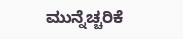ಮುನ್ನೆಚ್ಚರಿಕೆ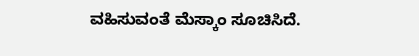ವಹಿಸುವಂತೆ ಮೆಸ್ಕಾಂ ಸೂಚಿಸಿದೆ.